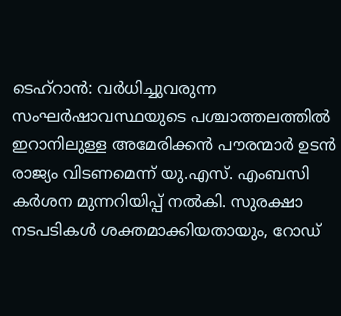ടെഹ്റാൻ: വർധിച്ചുവരുന്ന സംഘർഷാവസ്ഥയുടെ പശ്ചാത്തലത്തിൽ ഇറാനിലുള്ള അമേരിക്കൻ പൗരന്മാർ ഉടൻ രാജ്യം വിടണമെന്ന് യു.എസ്. എംബസി കർശന മുന്നറിയിപ്പ് നൽകി. സുരക്ഷാ നടപടികൾ ശക്തമാക്കിയതായും, റോഡ്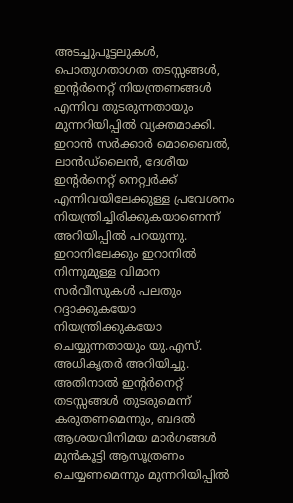അടച്ചുപൂട്ടലുകൾ, പൊതുഗതാഗത തടസ്സങ്ങൾ, ഇന്റർനെറ്റ് നിയന്ത്രണങ്ങൾ എന്നിവ തുടരുന്നതായും മുന്നറിയിപ്പിൽ വ്യക്തമാക്കി.
ഇറാൻ സർക്കാർ മൊബൈൽ, ലാൻഡ്ലൈൻ, ദേശീയ ഇന്റർനെറ്റ് നെറ്റ്വർക്ക് എന്നിവയിലേക്കുള്ള പ്രവേശനം നിയന്ത്രിച്ചിരിക്കുകയാണെന്ന് അറിയിപ്പിൽ പറയുന്നു. ഇറാനിലേക്കും ഇറാനിൽ നിന്നുമുള്ള വിമാന സർവീസുകൾ പലതും റദ്ദാക്കുകയോ നിയന്ത്രിക്കുകയോ ചെയ്യുന്നതായും യു.എസ്. അധികൃതർ അറിയിച്ചു. അതിനാൽ ഇന്റർനെറ്റ് തടസ്സങ്ങൾ തുടരുമെന്ന് കരുതണമെന്നും, ബദൽ ആശയവിനിമയ മാർഗങ്ങൾ മുൻകൂട്ടി ആസൂത്രണം ചെയ്യണമെന്നും മുന്നറിയിപ്പിൽ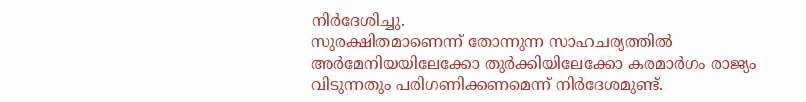നിർദേശിച്ചു.
സുരക്ഷിതമാണെന്ന് തോന്നുന്ന സാഹചര്യത്തിൽ അർമേനിയയിലേക്കോ തുർക്കിയിലേക്കോ കരമാർഗം രാജ്യം വിടുന്നതും പരിഗണിക്കണമെന്ന് നിർദേശമുണ്ട്.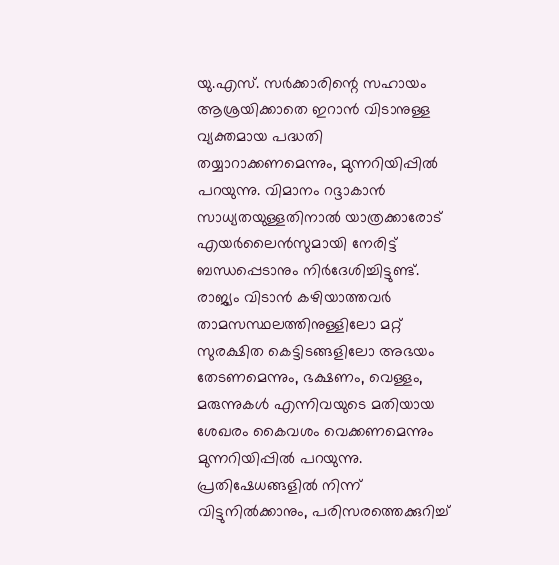യു.എസ്. സർക്കാരിന്റെ സഹായം ആശ്രയിക്കാതെ ഇറാൻ വിടാനുള്ള വ്യക്തമായ പദ്ധതി തയ്യാറാക്കണമെന്നും, മുന്നറിയിപ്പിൽ പറയുന്നു. വിമാനം റദ്ദാകാൻ സാധ്യതയുള്ളതിനാൽ യാത്രക്കാരോട് എയർലൈൻസുമായി നേരിട്ട് ബന്ധപ്പെടാനും നിർദേശിച്ചിട്ടുണ്ട്.
രാജ്യം വിടാൻ കഴിയാത്തവർ താമസസ്ഥലത്തിനുള്ളിലോ മറ്റ് സുരക്ഷിത കെട്ടിടങ്ങളിലോ അഭയം തേടണമെന്നും, ഭക്ഷണം, വെള്ളം, മരുന്നുകൾ എന്നിവയുടെ മതിയായ ശേഖരം കൈവശം വെക്കണമെന്നും മുന്നറിയിപ്പിൽ പറയുന്നു. പ്രതിഷേധങ്ങളിൽ നിന്ന് വിട്ടുനിൽക്കാനും, പരിസരത്തെക്കുറിച്ച്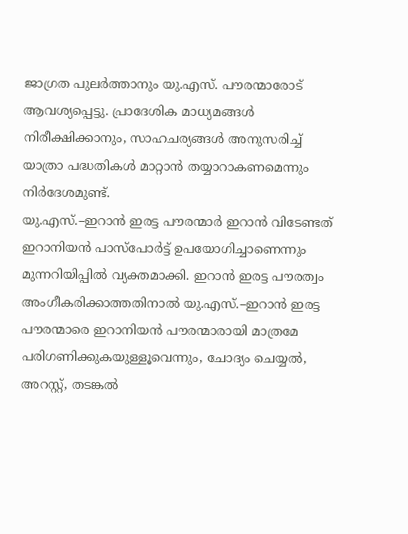ജാഗ്രത പുലർത്താനും യു.എസ്. പൗരന്മാരോട് ആവശ്യപ്പെട്ടു. പ്രാദേശിക മാധ്യമങ്ങൾ നിരീക്ഷിക്കാനും, സാഹചര്യങ്ങൾ അനുസരിച്ച് യാത്രാ പദ്ധതികൾ മാറ്റാൻ തയ്യാറാകണമെന്നും നിർദേശമുണ്ട്.
യു.എസ്.–ഇറാൻ ഇരട്ട പൗരന്മാർ ഇറാൻ വിടേണ്ടത് ഇറാനിയൻ പാസ്പോർട്ട് ഉപയോഗിച്ചാണെന്നും മുന്നറിയിപ്പിൽ വ്യക്തമാക്കി. ഇറാൻ ഇരട്ട പൗരത്വം അംഗീകരിക്കാത്തതിനാൽ യു.എസ്.–ഇറാൻ ഇരട്ട പൗരന്മാരെ ഇറാനിയൻ പൗരന്മാരായി മാത്രമേ പരിഗണിക്കുകയുള്ളൂവെന്നും, ചോദ്യം ചെയ്യൽ, അറസ്റ്റ്, തടങ്കൽ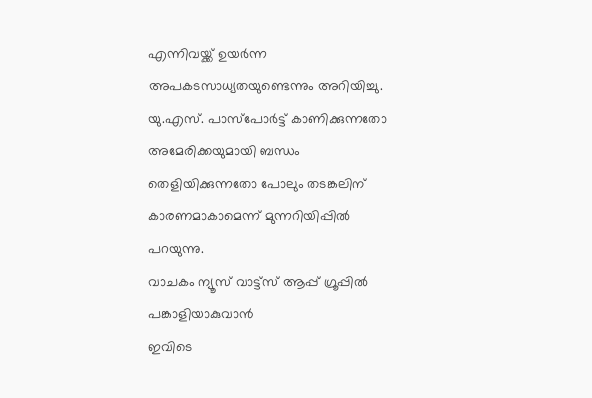എന്നിവയ്ക്ക് ഉയർന്ന അപകടസാധ്യതയുണ്ടെന്നും അറിയിച്ചു. യു.എസ്. പാസ്പോർട്ട് കാണിക്കുന്നതോ അമേരിക്കയുമായി ബന്ധം തെളിയിക്കുന്നതോ പോലും തടങ്കലിന് കാരണമാകാമെന്ന് മുന്നറിയിപ്പിൽ പറയുന്നു.
വാചകം ന്യൂസ് വാട്ട്സ് ആപ്പ് ഗ്രൂപ്പിൽ പങ്കാളിയാകുവാൻ
ഇവിടെ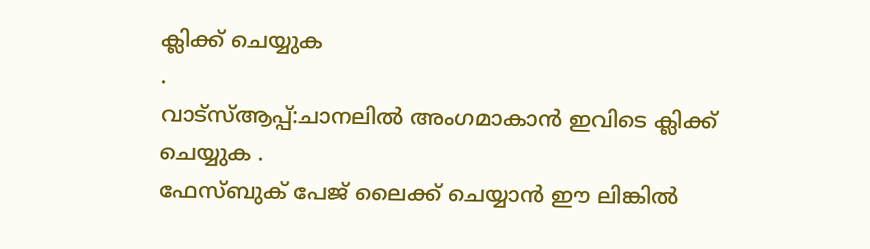ക്ലിക്ക് ചെയ്യുക
.
വാട്സ്ആപ്പ്:ചാനലിൽ അംഗമാകാൻ ഇവിടെ ക്ലിക്ക് ചെയ്യുക .
ഫേസ്ബുക് പേജ് ലൈക്ക് ചെയ്യാൻ ഈ ലിങ്കിൽ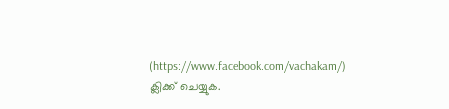(https://www.facebook.com/vachakam/) ക്ലിക്ക് ചെയ്യുക.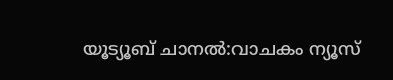യൂട്യൂബ് ചാനൽ:വാചകം ന്യൂസ്